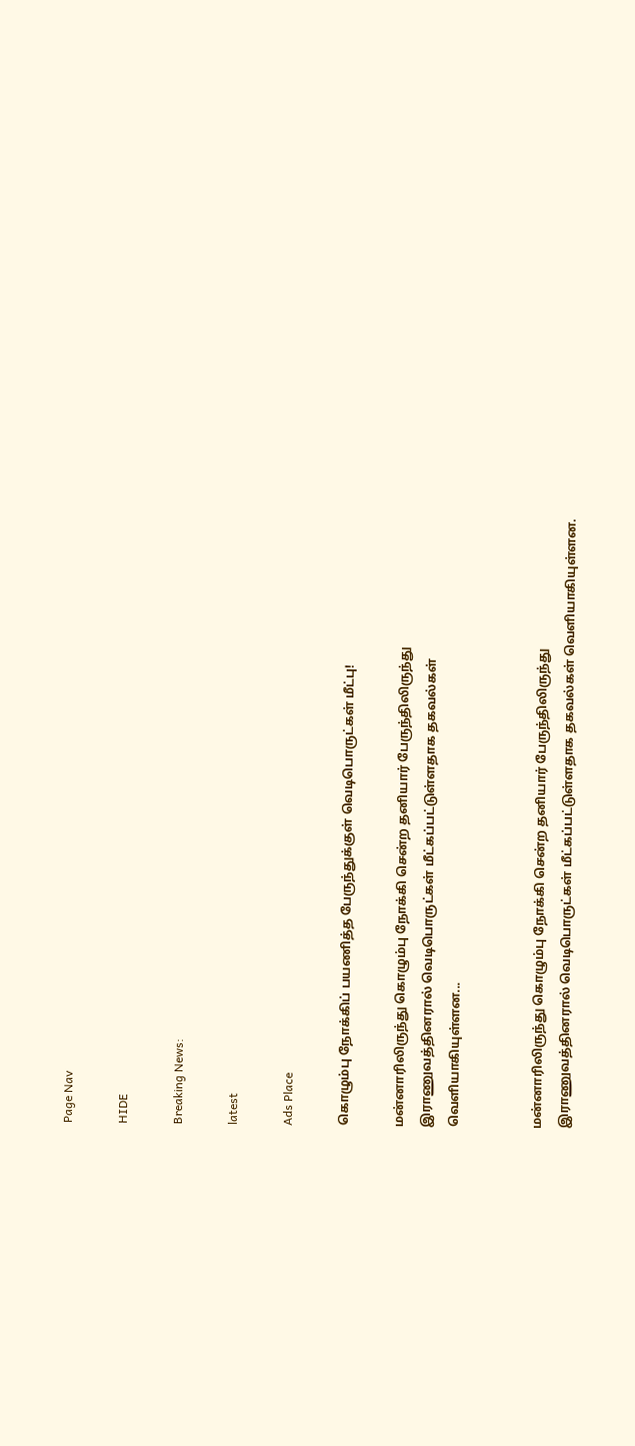Page Nav

HIDE

Breaking News:

latest

Ads Place

கொழும்பு நோக்கிப் பயணித்த பேருந்துக்குள் வெடிபொருட்கள் மீட்பு!

மன்னாரிலிருந்து கொழும்பு நோக்கி சென்ற தனியார் பேருந்திலிருந்து இராணுவத்தினரால் வெடிபொருட்கள் மீட்கப்பட்டுள்ளதாக தகவல்கள் வெளியாகியுள்ளன...


மன்னாரிலிருந்து கொழும்பு நோக்கி சென்ற தனியார் பேருந்திலிருந்து இராணுவத்தினரால் வெடிபொருட்கள் மீட்கப்பட்டுள்ளதாக தகவல்கள் வெளியாகியுள்ளன.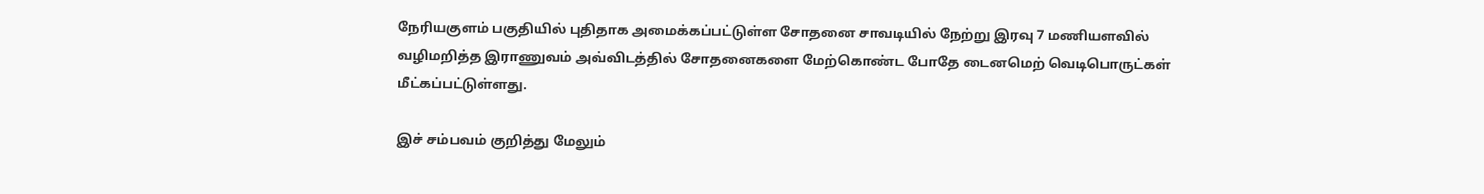நேரியகுளம் பகுதியில் புதிதாக அமைக்கப்பட்டுள்ள சோதனை சாவடியில் நேற்று இரவு 7 மணியளவில் வழிமறித்த இராணுவம் அவ்விடத்தில் சோதனைகளை மேற்கொண்ட போதே டைனமெற் வெடிபொருட்கள் மீட்கப்பட்டுள்ளது.

இச் சம்பவம் குறித்து மேலும்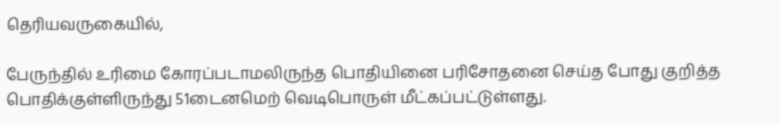தெரியவருகையில்,

பேருந்தில் உரிமை கோரப்படாமலிருந்த பொதியினை பரிசோதனை செய்த போது குறித்த பொதிக்குள்ளிருந்து 51டைனமெற் வெடிபொருள் மீட்கப்பட்டுள்ளது.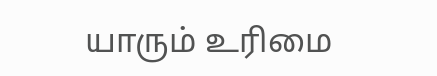யாரும் உரிமை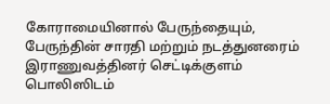கோராமையினால் பேருந்தையும், பேருந்தின் சாரதி மற்றும் நடத்துனரைம் இராணுவத்தினர் செட்டிக்குளம் பொலிஸிடம்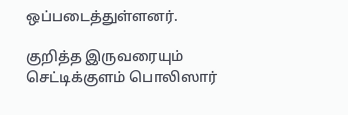ஒப்படைத்துள்ளனர்.

குறித்த இருவரையும் செட்டிக்குளம் பொலிஸார்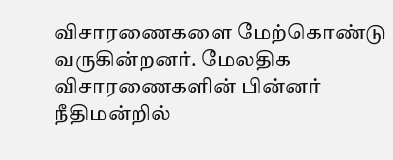விசாரணைகளை மேற்கொண்டு வருகின்றனர். மேலதிக விசாரணைகளின் பின்னர் நீதிமன்றில்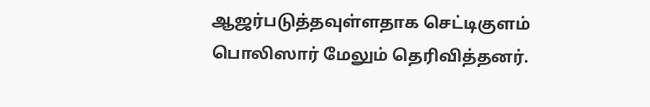ஆஜர்படுத்தவுள்ளதாக செட்டிகுளம் பொலிஸார் மேலும் தெரிவித்தனர்.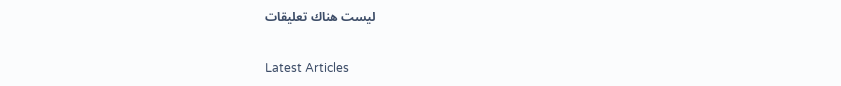ليست هناك تعليقات

Latest Articles